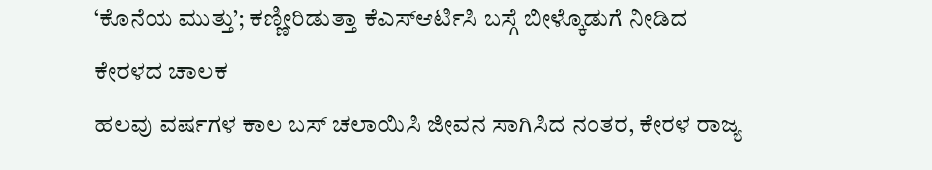‘ಕೊನೆಯ ಮುತ್ತು’; ಕಣ್ಣೀರಿಡುತ್ತಾ ಕೆಎಸ್ಆರ್ಟಿಸಿ ಬಸ್ಗೆ ಬೀಳ್ಕೊಡುಗೆ ನೀಡಿದ ಕೇರಳದ ಚಾಲಕ
ಹಲವು ವರ್ಷಗಳ ಕಾಲ ಬಸ್ ಚಲಾಯಿಸಿ ಜೀವನ ಸಾಗಿಸಿದ ನಂತರ, ಕೇರಳ ರಾಜ್ಯ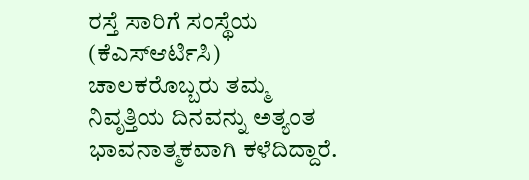ರಸ್ತೆ ಸಾರಿಗೆ ಸಂಸ್ಥೆಯ (ಕೆಎಸ್ಆರ್ಟಿಸಿ) ಚಾಲಕರೊಬ್ಬರು ತಮ್ಮ ನಿವೃತ್ತಿಯ ದಿನವನ್ನು ಅತ್ಯಂತ ಭಾವನಾತ್ಮಕವಾಗಿ ಕಳೆದಿದ್ದಾರೆ.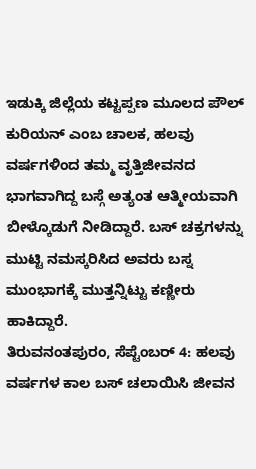ಇಡುಕ್ಕಿ ಜಿಲ್ಲೆಯ ಕಟ್ಟಪ್ಪಣ ಮೂಲದ ಪೌಲ್ ಕುರಿಯನ್ ಎಂಬ ಚಾಲಕ, ಹಲವು ವರ್ಷಗಳಿಂದ ತಮ್ಮ ವೃತ್ತಿಜೀವನದ ಭಾಗವಾಗಿದ್ದ ಬಸ್ಗೆ ಅತ್ಯಂತ ಆತ್ಮೀಯವಾಗಿ ಬೀಳ್ಕೊಡುಗೆ ನೀಡಿದ್ದಾರೆ. ಬಸ್ ಚಕ್ರಗಳನ್ನು ಮುಟ್ಟಿ ನಮಸ್ಕರಿಸಿದ ಅವರು ಬಸ್ನ ಮುಂಭಾಗಕ್ಕೆ ಮುತ್ತನ್ನಿಟ್ಟು ಕಣ್ಣೀರು ಹಾಕಿದ್ದಾರೆ.
ತಿರುವನಂತಪುರಂ, ಸೆಪ್ಟೆಂಬರ್ 4: ಹಲವು ವರ್ಷಗಳ ಕಾಲ ಬಸ್ ಚಲಾಯಿಸಿ ಜೀವನ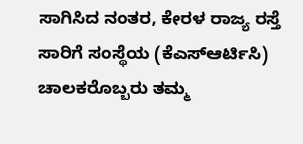ಸಾಗಿಸಿದ ನಂತರ, ಕೇರಳ ರಾಜ್ಯ ರಸ್ತೆ ಸಾರಿಗೆ ಸಂಸ್ಥೆಯ (ಕೆಎಸ್ಆರ್ಟಿಸಿ) ಚಾಲಕರೊಬ್ಬರು ತಮ್ಮ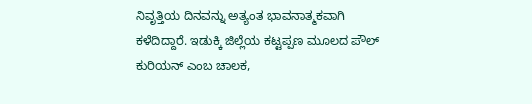ನಿವೃತ್ತಿಯ ದಿನವನ್ನು ಅತ್ಯಂತ ಭಾವನಾತ್ಮಕವಾಗಿ ಕಳೆದಿದ್ದಾರೆ. ಇಡುಕ್ಕಿ ಜಿಲ್ಲೆಯ ಕಟ್ಟಪ್ಪಣ ಮೂಲದ ಪೌಲ್ ಕುರಿಯನ್ ಎಂಬ ಚಾಲಕ,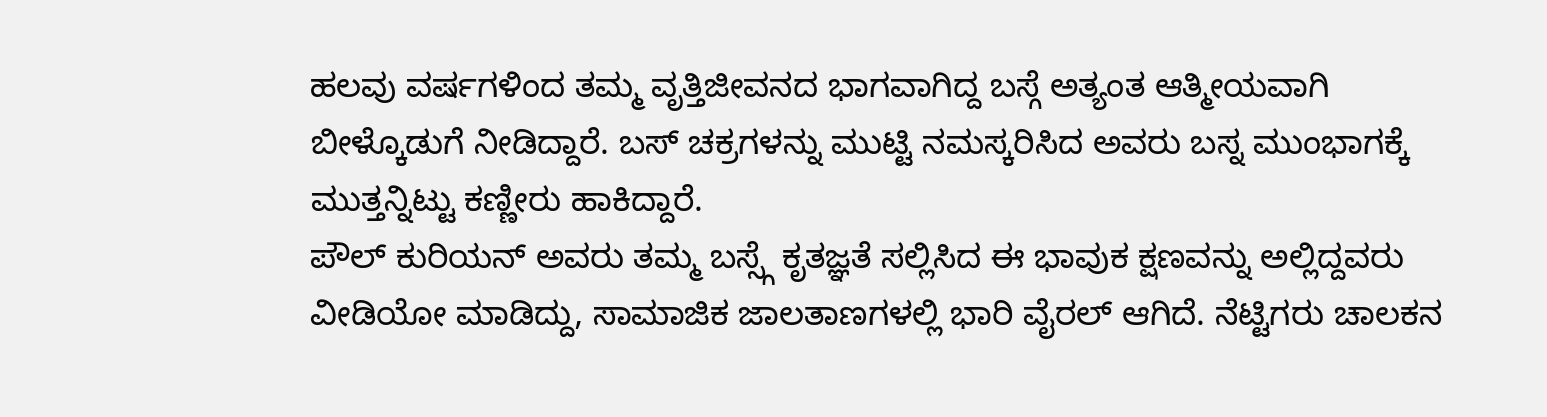ಹಲವು ವರ್ಷಗಳಿಂದ ತಮ್ಮ ವೃತ್ತಿಜೀವನದ ಭಾಗವಾಗಿದ್ದ ಬಸ್ಗೆ ಅತ್ಯಂತ ಆತ್ಮೀಯವಾಗಿ ಬೀಳ್ಕೊಡುಗೆ ನೀಡಿದ್ದಾರೆ. ಬಸ್ ಚಕ್ರಗಳನ್ನು ಮುಟ್ಟಿ ನಮಸ್ಕರಿಸಿದ ಅವರು ಬಸ್ನ ಮುಂಭಾಗಕ್ಕೆ ಮುತ್ತನ್ನಿಟ್ಟು ಕಣ್ಣೀರು ಹಾಕಿದ್ದಾರೆ.
ಪೌಲ್ ಕುರಿಯನ್ ಅವರು ತಮ್ಮ ಬಸ್ಸ್ಗೆ ಕೃತಜ್ಞತೆ ಸಲ್ಲಿಸಿದ ಈ ಭಾವುಕ ಕ್ಷಣವನ್ನು ಅಲ್ಲಿದ್ದವರು ವೀಡಿಯೋ ಮಾಡಿದ್ದು, ಸಾಮಾಜಿಕ ಜಾಲತಾಣಗಳಲ್ಲಿ ಭಾರಿ ವೈರಲ್ ಆಗಿದೆ. ನೆಟ್ಟಿಗರು ಚಾಲಕನ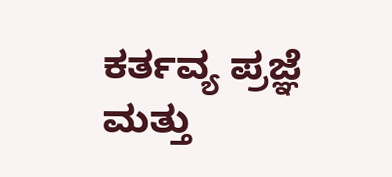ಕರ್ತವ್ಯ ಪ್ರಜ್ಞೆ ಮತ್ತು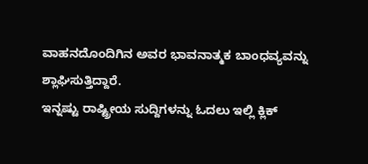ವಾಹನದೊಂದಿಗಿನ ಅವರ ಭಾವನಾತ್ಮಕ ಬಾಂಧವ್ಯವನ್ನು ಶ್ಲಾಘಿಸುತ್ತಿದ್ದಾರೆ.
ಇನ್ನಷ್ಟು ರಾಷ್ಟ್ರೀಯ ಸುದ್ದಿಗಳನ್ನು ಓದಲು ಇಲ್ಲಿ ಕ್ಲಿಕ್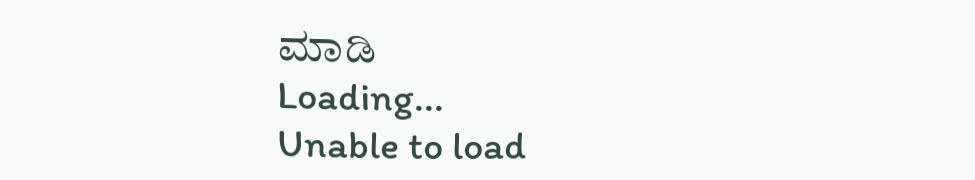ಮಾಡಿ
Loading...
Unable to load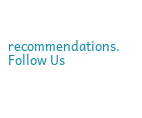recommendations.
Follow Us